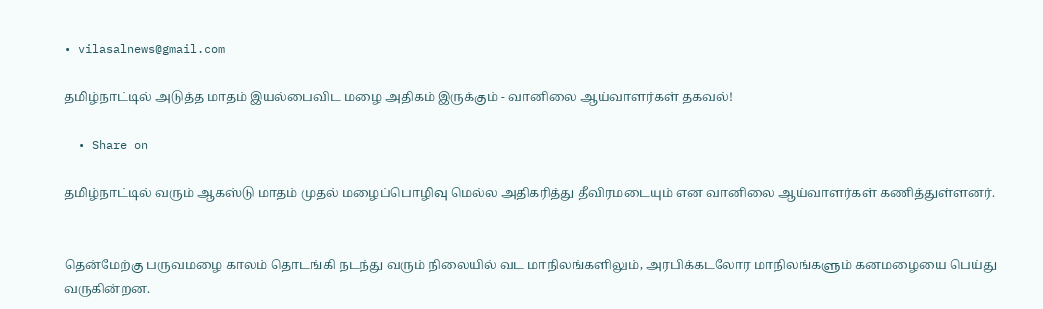• vilasalnews@gmail.com

தமிழ்நாட்டில் அடுத்த மாதம் இயல்பைவிட மழை அதிகம் இருக்கும் - வானிலை ஆய்வாளர்கள் தகவல்!

  • Share on

தமிழ்நாட்டில் வரும் ஆகஸ்டு மாதம் முதல் மழைப்பொழிவு மெல்ல அதிகரித்து தீவிரமடையும் என வானிலை ஆய்வாளர்கள் கணித்துள்ளனர்.


தென்மேற்கு பருவமழை காலம் தொடங்கி நடந்து வரும் நிலையில் வட மாநிலங்களிலும், அரபிக்கடலோர மாநிலங்களும் கனமழையை பெய்து வருகின்றன.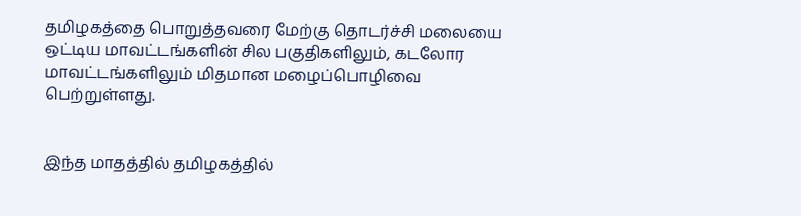தமிழகத்தை பொறுத்தவரை மேற்கு தொடர்ச்சி மலையை ஒட்டிய மாவட்டங்களின் சில பகுதிகளிலும், கடலோர மாவட்டங்களிலும் மிதமான மழைப்பொழிவை பெற்றுள்ளது.


இந்த மாதத்தில் தமிழகத்தில்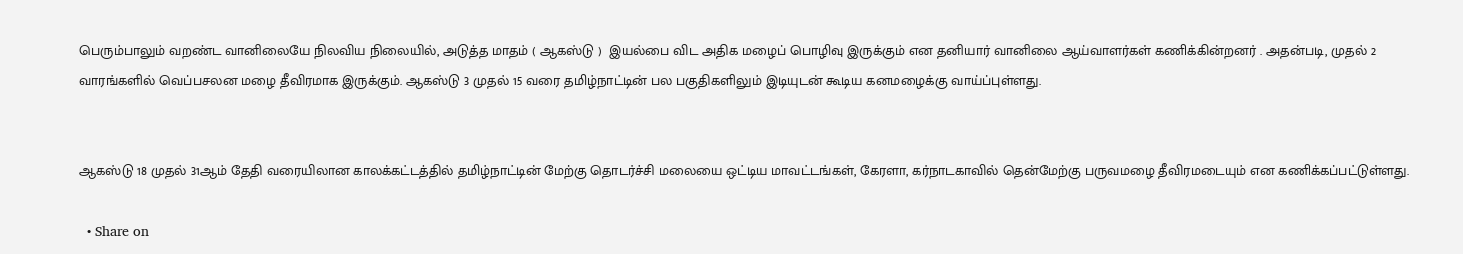பெரும்பாலும் வறண்ட வானிலையே நிலவிய நிலையில், அடுத்த மாதம் ( ஆகஸ்டு )  இயல்பை விட அதிக மழைப் பொழிவு இருக்கும் என தனியார் வானிலை ஆய்வாளர்கள் கணிக்கின்றனர் . அதன்படி, முதல் 2 வாரங்களில் வெப்பசலன மழை தீவிரமாக இருக்கும். ஆகஸ்டு 3 முதல் 15 வரை தமிழ்நாட்டின் பல பகுதிகளிலும் இடியுடன் கூடிய கனமழைக்கு வாய்ப்புள்ளது.


ஆகஸ்டு 18 முதல் 31ஆம் தேதி வரையிலான காலக்கட்டத்தில் தமிழ்நாட்டின் மேற்கு தொடர்ச்சி மலையை ஒட்டிய மாவட்டங்கள், கேரளா, கர்நாடகாவில் தென்மேற்கு பருவமழை தீவிரமடையும் என கணிக்கப்பட்டுள்ளது.

  • Share on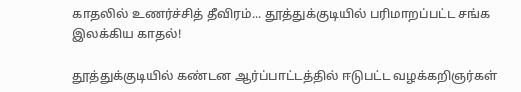காதலில் உணர்ச்சித் தீவிரம்... தூத்துக்குடியில் பரிமாறப்பட்ட சங்க இலக்கிய காதல்!

தூத்துக்குடியில் கண்டன ஆர்ப்பாட்டத்தில் ஈடுபட்ட வழக்கறிஞர்கள்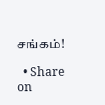சங்கம்!

  • Share on